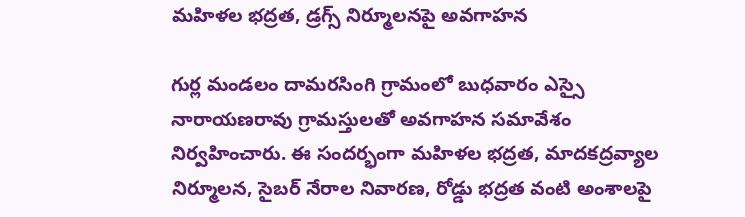మహిళల భద్రత, డ్రగ్స్ నిర్మూలనపై అవగాహన

గుర్ల మండలం దామరసింగి గ్రామంలో బుధవారం ఎస్సై నారాయణరావు గ్రామస్తులతో అవగాహన సమావేశం నిర్వహించారు. ఈ సందర్భంగా మహిళల భద్రత, మాదకద్రవ్యాల నిర్మూలన, సైబర్ నేరాల నివారణ, రోడ్డు భద్రత వంటి అంశాలపై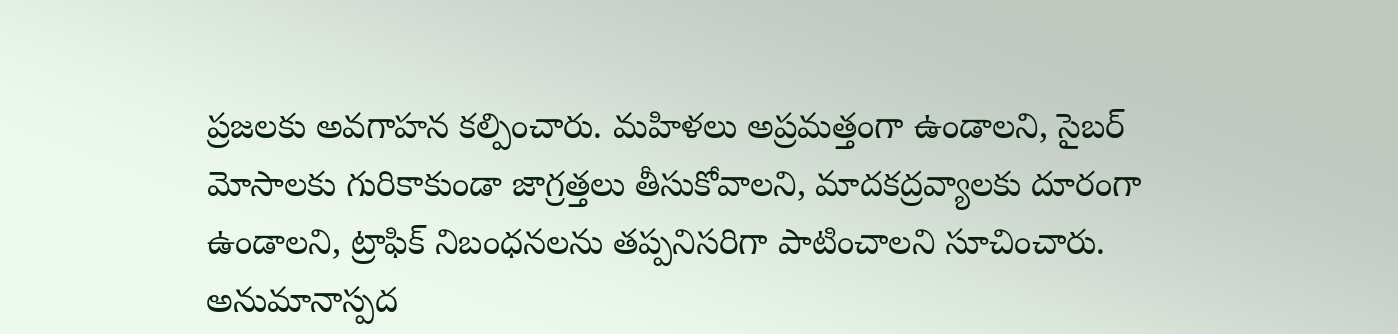ప్రజలకు అవగాహన కల్పించారు. మహిళలు అప్రమత్తంగా ఉండాలని, సైబర్ మోసాలకు గురికాకుండా జాగ్రత్తలు తీసుకోవాలని, మాదకద్రవ్యాలకు దూరంగా ఉండాలని, ట్రాఫిక్ నిబంధనలను తప్పనిసరిగా పాటించాలని సూచించారు. అనుమానాస్పద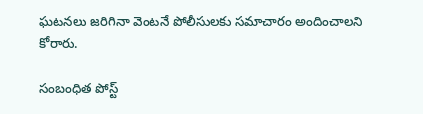ఘటనలు జరిగినా వెంటనే పోలీసులకు సమాచారం అందించాలని కోరారు.

సంబంధిత పోస్ట్